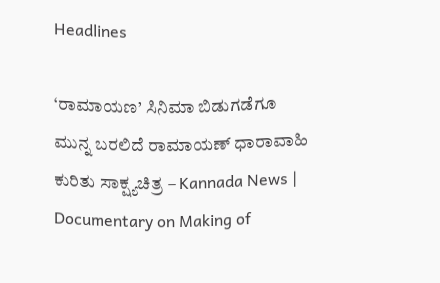Headlines

‘ರಾಮಾಯಣ’ ಸಿನಿಮಾ ಬಿಡುಗಡೆಗೂ ಮುನ್ನ ಬರಲಿದೆ ರಾಮಾಯಣ್ ಧಾರಾವಾಹಿ ಕುರಿತು ಸಾಕ್ಷ್ಯಚಿತ್ರ – Kannada News | Documentary on Making of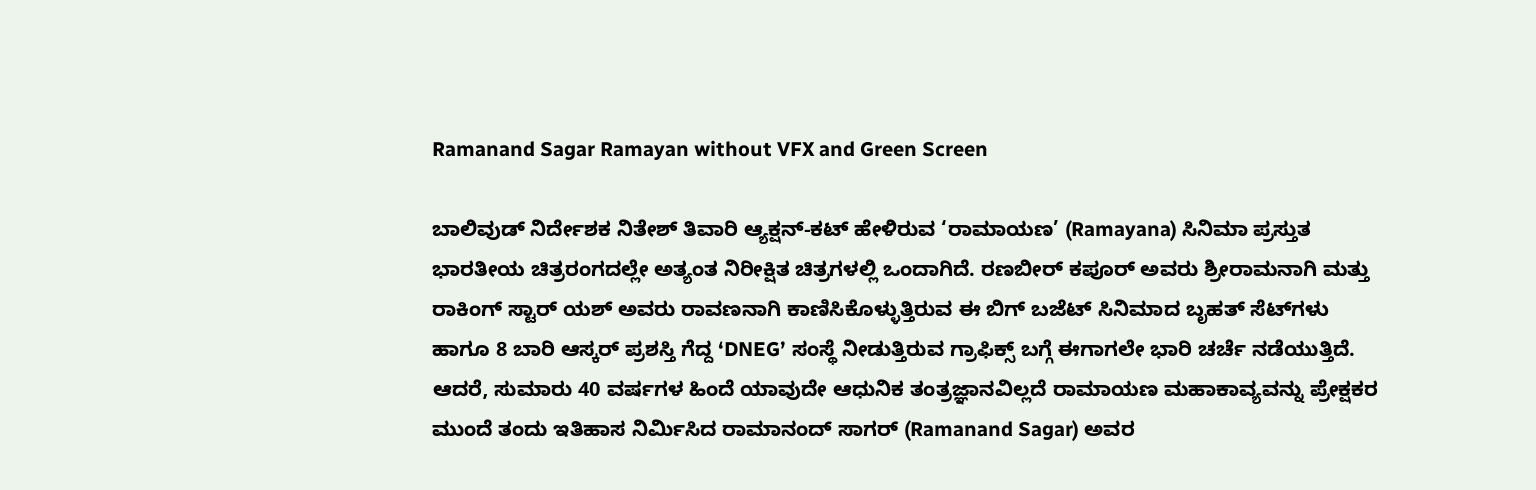Ramanand Sagar Ramayan without VFX and Green Screen

ಬಾಲಿವುಡ್ ನಿರ್ದೇಶಕ ನಿತೇಶ್ ತಿವಾರಿ ಆ್ಯಕ್ಷನ್-ಕಟ್ ಹೇಳಿರುವ ‘ರಾಮಾಯಣ’ (Ramayana) ಸಿನಿಮಾ ಪ್ರಸ್ತುತ ಭಾರತೀಯ ಚಿತ್ರರಂಗದಲ್ಲೇ ಅತ್ಯಂತ ನಿರೀಕ್ಷಿತ ಚಿತ್ರಗಳಲ್ಲಿ ಒಂದಾಗಿದೆ. ರಣಬೀರ್ ಕಪೂರ್ ಅವರು ಶ್ರೀರಾಮನಾಗಿ ಮತ್ತು ರಾಕಿಂಗ್ ಸ್ಟಾರ್ ಯಶ್ ಅವರು ರಾವಣನಾಗಿ ಕಾಣಿಸಿಕೊಳ್ಳುತ್ತಿರುವ ಈ ಬಿಗ್ ಬಜೆಟ್ ಸಿನಿಮಾದ ಬೃಹತ್ ಸೆಟ್‌ಗಳು ಹಾಗೂ 8 ಬಾರಿ ಆಸ್ಕರ್ ಪ್ರಶಸ್ತಿ ಗೆದ್ದ ‘DNEG’ ಸಂಸ್ಥೆ ನೀಡುತ್ತಿರುವ ಗ್ರಾಫಿಕ್ಸ್ ಬಗ್ಗೆ ಈಗಾಗಲೇ ಭಾರಿ ಚರ್ಚೆ ನಡೆಯುತ್ತಿದೆ. ಆದರೆ, ಸುಮಾರು 40 ವರ್ಷಗಳ ಹಿಂದೆ ಯಾವುದೇ ಆಧುನಿಕ ತಂತ್ರಜ್ಞಾನವಿಲ್ಲದೆ ರಾಮಾಯಣ ಮಹಾಕಾವ್ಯವನ್ನು ಪ್ರೇಕ್ಷಕರ ಮುಂದೆ ತಂದು ಇತಿಹಾಸ ನಿರ್ಮಿಸಿದ ರಾಮಾನಂದ್ ಸಾಗರ್ (Ramanand Sagar) ಅವರ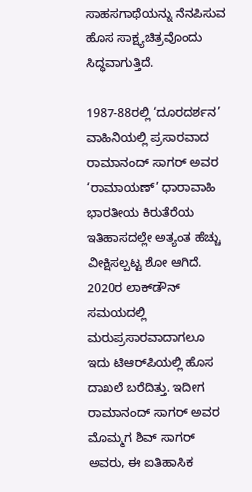ಸಾಹಸಗಾಥೆಯನ್ನು ನೆನಪಿಸುವ ಹೊಸ ಸಾಕ್ಷ್ಯಚಿತ್ರವೊಂದು ಸಿದ್ಧವಾಗುತ್ತಿದೆ.

1987-88ರಲ್ಲಿ ‘ದೂರದರ್ಶನ’ ವಾಹಿನಿಯಲ್ಲಿ ಪ್ರಸಾರವಾದ ರಾಮಾನಂದ್ ಸಾಗರ್ ಅವರ ‘ರಾಮಾಯಣ್’ ಧಾರಾವಾಹಿ ಭಾರತೀಯ ಕಿರುತೆರೆಯ ಇತಿಹಾಸದಲ್ಲೇ ಅತ್ಯಂತ ಹೆಚ್ಚು ವೀಕ್ಷಿಸಲ್ಪಟ್ಟ ಶೋ ಆಗಿದೆ. 2020ರ ಲಾಕ್‌ಡೌನ್ ಸಮಯದಲ್ಲಿ ಮರುಪ್ರಸಾರವಾದಾಗಲೂ ಇದು ಟಿಆರ್‌ಪಿಯಲ್ಲಿ ಹೊಸ ದಾಖಲೆ ಬರೆದಿತ್ತು. ಇದೀಗ ರಾಮಾನಂದ್ ಸಾಗರ್ ಅವರ ಮೊಮ್ಮಗ ಶಿವ್ ಸಾಗರ್ ಅವರು, ಈ ಐತಿಹಾಸಿಕ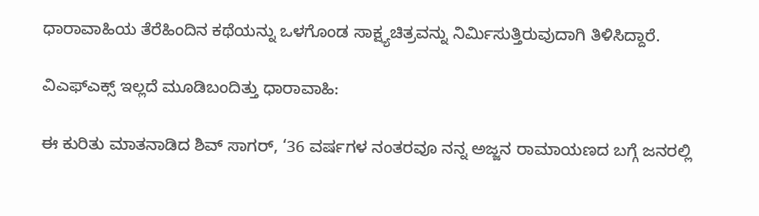ಧಾರಾವಾಹಿಯ ತೆರೆಹಿಂದಿನ ಕಥೆಯನ್ನು ಒಳಗೊಂಡ ಸಾಕ್ಷ್ಯಚಿತ್ರವನ್ನು ನಿರ್ಮಿಸುತ್ತಿರುವುದಾಗಿ ತಿಳಿಸಿದ್ದಾರೆ.

ವಿಎಫ್‌ಎಕ್ಸ್ ಇಲ್ಲದೆ ಮೂಡಿಬಂದಿತ್ತು ಧಾರಾವಾಹಿ:

ಈ ಕುರಿತು ಮಾತನಾಡಿದ ಶಿವ್ ಸಾಗರ್, ‘36 ವರ್ಷಗಳ ನಂತರವೂ ನನ್ನ ಅಜ್ಜನ ರಾಮಾಯಣದ ಬಗ್ಗೆ ಜನರಲ್ಲಿ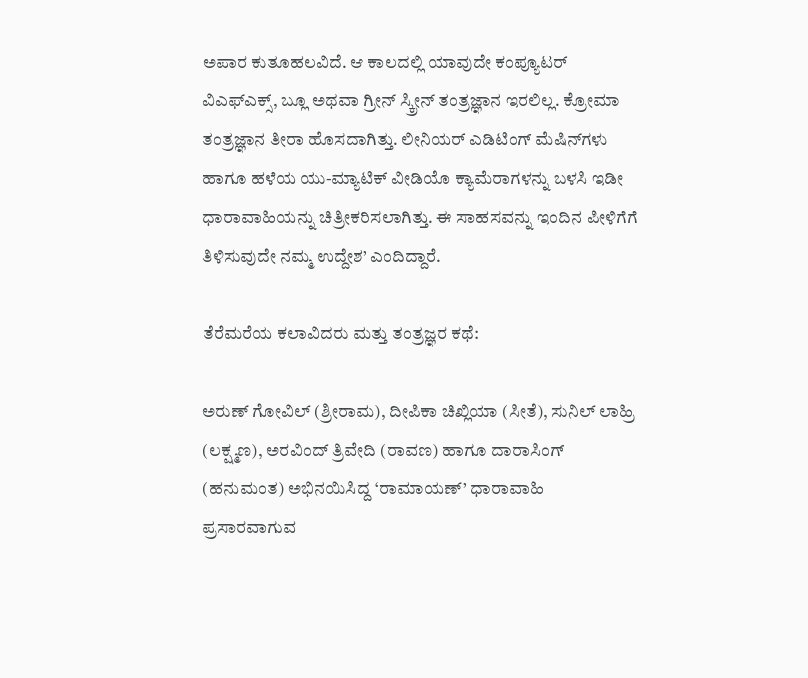ಅಪಾರ ಕುತೂಹಲವಿದೆ. ಆ ಕಾಲದಲ್ಲಿ ಯಾವುದೇ ಕಂಪ್ಯೂಟರ್ ವಿಎಫ್‌ಎಕ್ಸ್, ಬ್ಲೂ ಅಥವಾ ಗ್ರೀನ್ ಸ್ಕ್ರೀನ್ ತಂತ್ರಜ್ಞಾನ ಇರಲಿಲ್ಲ. ಕ್ರೋಮಾ ತಂತ್ರಜ್ಞಾನ ತೀರಾ ಹೊಸದಾಗಿತ್ತು. ಲೀನಿಯರ್ ಎಡಿಟಿಂಗ್ ಮೆಷಿನ್‌ಗಳು ಹಾಗೂ ಹಳೆಯ ಯು-ಮ್ಯಾಟಿಕ್ ವೀಡಿಯೊ ಕ್ಯಾಮೆರಾಗಳನ್ನು ಬಳಸಿ ಇಡೀ ಧಾರಾವಾಹಿಯನ್ನು ಚಿತ್ರೀಕರಿಸಲಾಗಿತ್ತು. ಈ ಸಾಹಸವನ್ನು ಇಂದಿನ ಪೀಳಿಗೆಗೆ ತಿಳಿಸುವುದೇ ನಮ್ಮ ಉದ್ದೇಶ’ ಎಂದಿದ್ದಾರೆ.

ತೆರೆಮರೆಯ ಕಲಾವಿದರು ಮತ್ತು ತಂತ್ರಜ್ಞರ ಕಥೆ:

ಅರುಣ್ ಗೋವಿಲ್ (ಶ್ರೀರಾಮ), ದೀಪಿಕಾ ಚಿಖ್ಲಿಯಾ (ಸೀತೆ), ಸುನಿಲ್ ಲಾಹ್ರಿ (ಲಕ್ಷ್ಮಣ), ಅರವಿಂದ್ ತ್ರಿವೇದಿ (ರಾವಣ) ಹಾಗೂ ದಾರಾಸಿಂಗ್ (ಹನುಮಂತ) ಅಭಿನಯಿಸಿದ್ದ ‘ರಾಮಾಯಣ್’ ಧಾರಾವಾಹಿ ಪ್ರಸಾರವಾಗುವ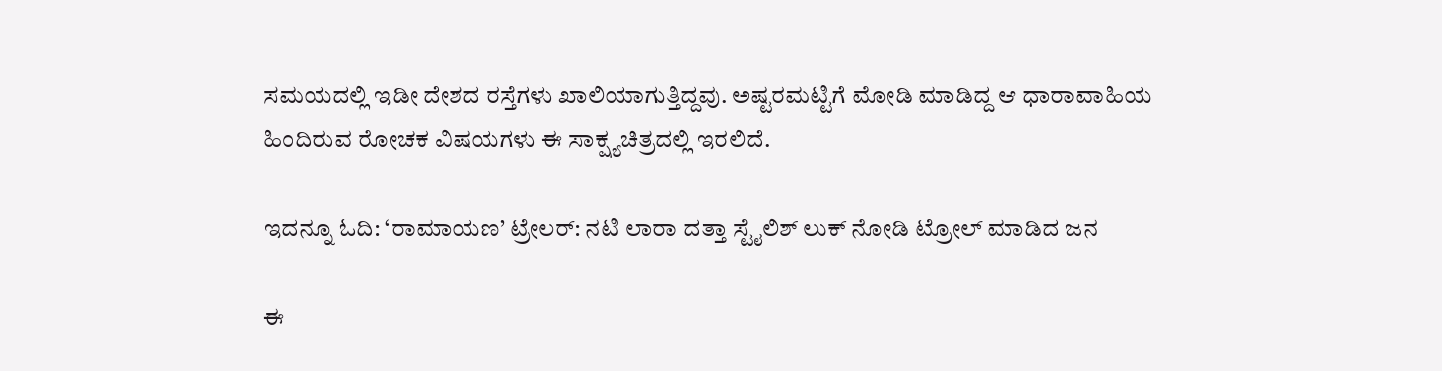ಸಮಯದಲ್ಲಿ ಇಡೀ ದೇಶದ ರಸ್ತೆಗಳು ಖಾಲಿಯಾಗುತ್ತಿದ್ದವು. ಅಷ್ಟರಮಟ್ಟಿಗೆ ಮೋಡಿ ಮಾಡಿದ್ದ ಆ ಧಾರಾವಾಹಿಯ ಹಿಂದಿರುವ ರೋಚಕ ವಿಷಯಗಳು ಈ ಸಾಕ್ಷ್ಯಚಿತ್ರದಲ್ಲಿ ಇರಲಿದೆ.

ಇದನ್ನೂ ಓದಿ: ‘ರಾಮಾಯಣ’ ಟ್ರೇಲರ್: ನಟಿ ಲಾರಾ ದತ್ತಾ ಸ್ಟೈಲಿಶ್ ಲುಕ್‌ ನೋಡಿ ಟ್ರೋಲ್ ಮಾಡಿದ ಜನ

ಈ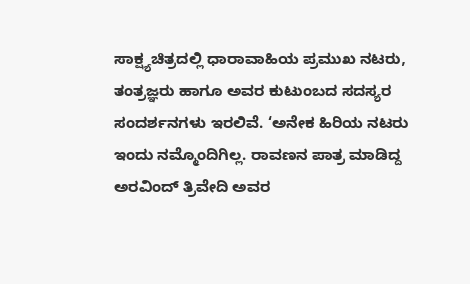ಸಾಕ್ಷ್ಯಚಿತ್ರದಲ್ಲಿ ಧಾರಾವಾಹಿಯ ಪ್ರಮುಖ ನಟರು, ತಂತ್ರಜ್ಞರು ಹಾಗೂ ಅವರ ಕುಟುಂಬದ ಸದಸ್ಯರ ಸಂದರ್ಶನಗಳು ಇರಲಿವೆ. ‘ಅನೇಕ ಹಿರಿಯ ನಟರು ಇಂದು ನಮ್ಮೊಂದಿಗಿಲ್ಲ. ರಾವಣನ ಪಾತ್ರ ಮಾಡಿದ್ದ ಅರವಿಂದ್ ತ್ರಿವೇದಿ ಅವರ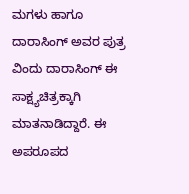ಮಗಳು ಹಾಗೂ ದಾರಾಸಿಂಗ್ ಅವರ ಪುತ್ರ ವಿಂದು ದಾರಾಸಿಂಗ್ ಈ ಸಾಕ್ಷ್ಯಚಿತ್ರಕ್ಕಾಗಿ ಮಾತನಾಡಿದ್ದಾರೆ. ಈ ಅಪರೂಪದ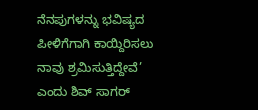ನೆನಪುಗಳನ್ನು ಭವಿಷ್ಯದ ಪೀಳಿಗೆಗಾಗಿ ಕಾಯ್ದಿರಿಸಲು ನಾವು ಶ್ರಮಿಸುತ್ತಿದ್ದೇವೆ’ ಎಂದು ಶಿವ್ ಸಾಗರ್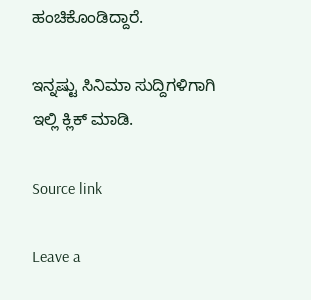ಹಂಚಿಕೊಂಡಿದ್ದಾರೆ.

ಇನ್ನಷ್ಟು ಸಿನಿಮಾ ಸುದ್ದಿಗಳಿಗಾಗಿ ಇಲ್ಲಿ ಕ್ಲಿಕ್ ಮಾಡಿ.

Source link

Leave a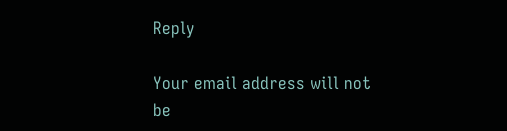Reply

Your email address will not be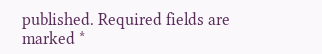published. Required fields are marked *